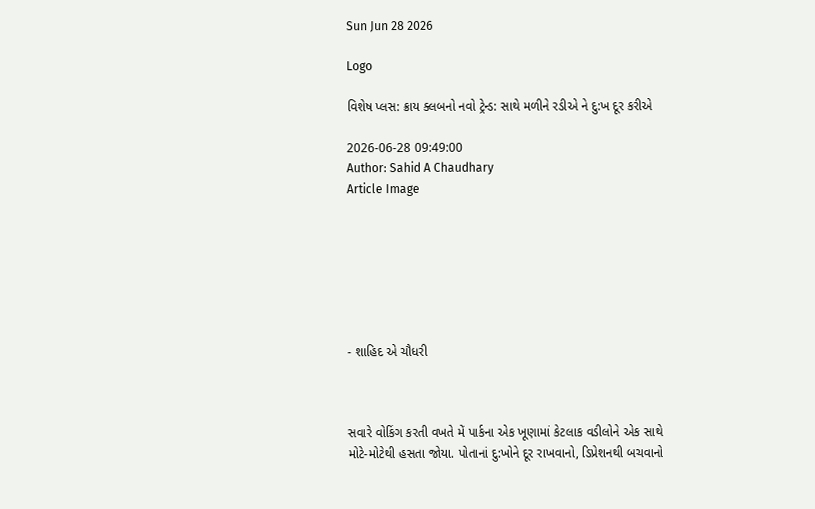Sun Jun 28 2026

Logo

વિશેષ પ્લસ: ક્રાય ક્લબનો નવો ટ્રેન્ડ: સાથે મળીને રડીએ ને દુ:ખ દૂર કરીએ

2026-06-28 09:49:00
Author: Sahid A Chaudhary
Article Image







- શાહિદ એ ચૌધરી



સવારે વોકિંગ કરતી વખતે મેં પાર્કના એક ખૂણામાં કેટલાક વડીલોને એક સાથે મોટે-મોટેથી હસતા જોયા. પોતાનાં દુ:ખોને દૂર રાખવાનો, ડિપ્રેશનથી બચવાનો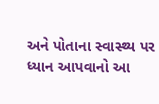અને પોતાના સ્વાસ્થ્ય પર ધ્યાન આપવાનો આ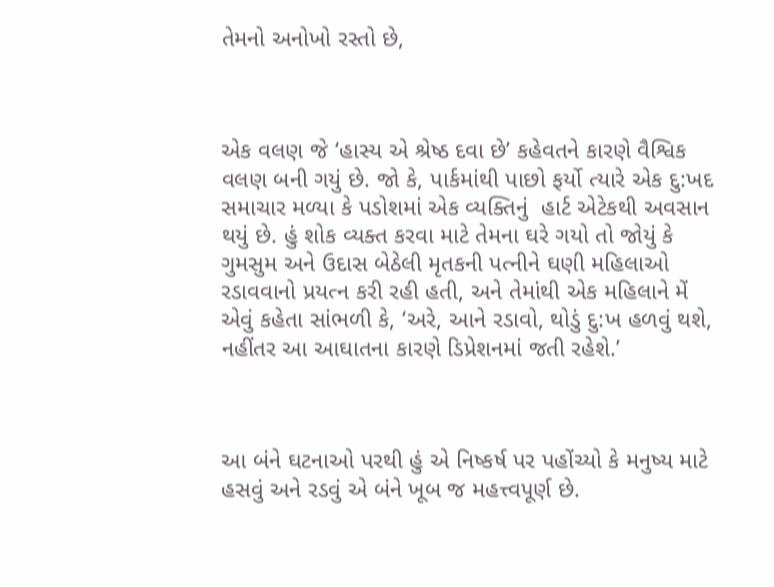તેમનો અનોખો રસ્તો છે,



એક વલણ જે ‘હાસ્ય એ શ્રેષ્ઠ દવા છે’ કહેવતને કારણે વૈશ્વિક વલણ બની ગયું છે. જો કે, પાર્કમાંથી પાછો ફર્યો ત્યારે એક દુ:ખદ સમાચાર મળ્યા કે પડોશમાં એક વ્યક્તિનું  હાર્ટ એટેકથી અવસાન થયું છે. હું શોક વ્યક્ત કરવા માટે તેમના ઘરે ગયો તો જોયું કે ગુમસુમ અને ઉદાસ બેઠેલી મૃતકની પત્નીને ઘણી મહિલાઓ રડાવવાનો પ્રયત્ન કરી રહી હતી, અને તેમાંથી એક મહિલાને મેં એવું કહેતા સાંભળી કે, ‘અરે, આને રડાવો, થોડું દુ:ખ હળવું થશે, નહીંતર આ આઘાતના કારણે ડિપ્રેશનમાં જતી રહેશે.’



આ બંને ઘટનાઓ પરથી હું એ નિષ્કર્ષ પર પહોંચ્યો કે મનુષ્ય માટે હસવું અને રડવું એ બંને ખૂબ જ મહત્ત્વપૂર્ણ છે.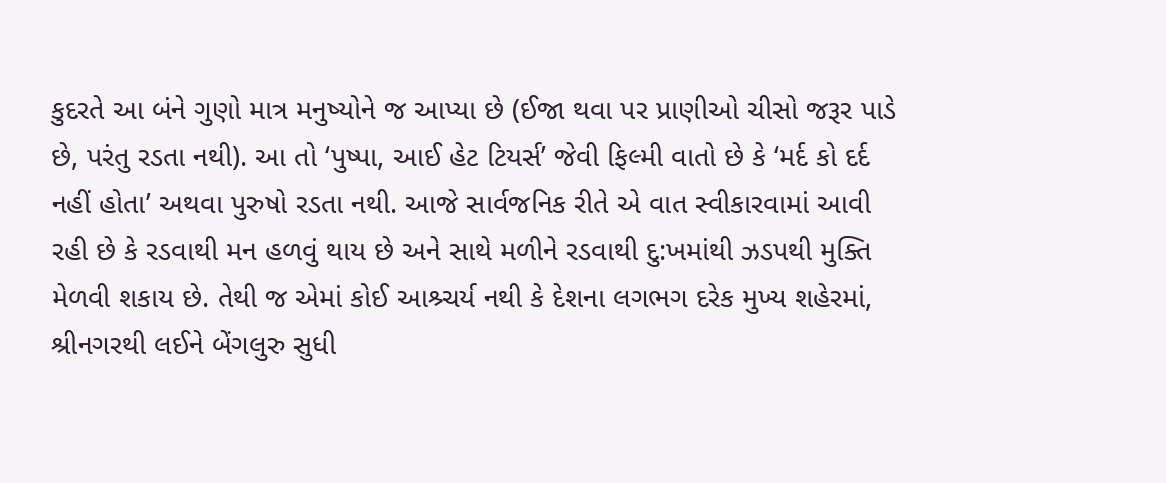કુદરતે આ બંને ગુણો માત્ર મનુષ્યોને જ આપ્યા છે (ઈજા થવા પર પ્રાણીઓ ચીસો જરૂર પાડે છે, પરંતુ રડતા નથી). આ તો ‘પુષ્પા, આઈ હેટ ટિયર્સ’ જેવી ફિલ્મી વાતો છે કે ‘મર્દ કો દર્દ નહીં હોતા’ અથવા પુરુષો રડતા નથી. આજે સાર્વજનિક રીતે એ વાત સ્વીકારવામાં આવી રહી છે કે રડવાથી મન હળવું થાય છે અને સાથે મળીને રડવાથી દુ:ખમાંથી ઝડપથી મુક્તિ મેળવી શકાય છે. તેથી જ એમાં કોઈ આશ્ર્ચર્ય નથી કે દેશના લગભગ દરેક મુખ્ય શહેરમાં, શ્રીનગરથી લઈને બેંગલુરુ સુધી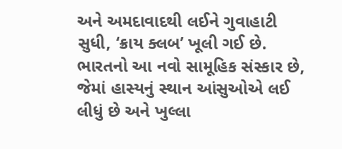અને અમદાવાદથી લઈને ગુવાહાટી સુધી, ‘ક્રાય ક્લબ’ ખૂલી ગઈ છે. ભારતનો આ નવો સામૂહિક સંસ્કાર છે, જેમાં હાસ્યનું સ્થાન આંસુઓએ લઈ લીધું છે અને ખુલ્લા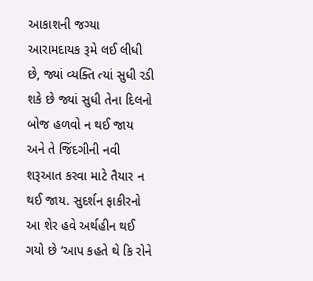આકાશની જગ્યા આરામદાયક રૂમે લઈ લીધી છે, જ્યાં વ્યક્તિ ત્યાં સુધી રડી શકે છે જ્યાં સુધી તેના દિલનો બોજ હળવો ન થઈ જાય અને તે જિંદગીની નવી શરૂઆત કરવા માટે તૈયાર ન થઈ જાય. સુદર્શન ફાકીરનો આ શેર હવે અર્થહીન થઈ ગયો છે ‘આપ કહતે થે કિ રોને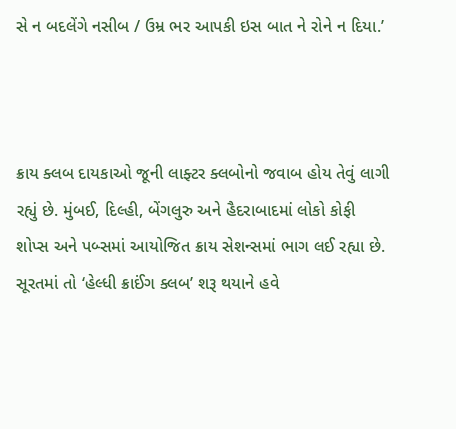સે ન બદલેંગે નસીબ / ઉમ્ર ભર આપકી ઇસ બાત ને રોને ન દિયા.’



ક્રાય ક્લબ દાયકાઓ જૂની લાફ્ટર ક્લબોનો જવાબ હોય તેવું લાગી રહ્યું છે. મુંબઈ, દિલ્હી, બેંગલુરુ અને હૈદરાબાદમાં લોકો કોફી શોપ્સ અને પબ્સમાં આયોજિત ક્રાય સેશન્સમાં ભાગ લઈ રહ્યા છે. સૂરતમાં તો ‘હેલ્ધી ક્રાઈંગ ક્લબ’ શરૂ થયાને હવે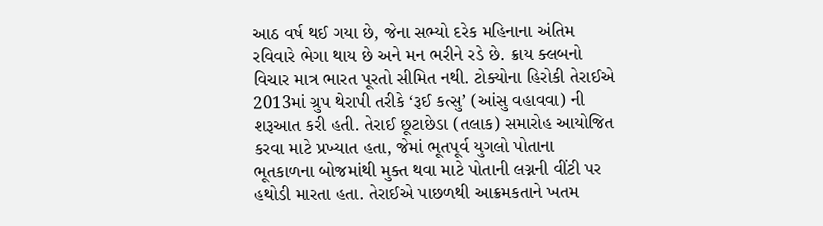આઠ વર્ષ થઈ ગયા છે, જેના સભ્યો દરેક મહિનાના અંતિમ રવિવારે ભેગા થાય છે અને મન ભરીને રડે છે. ક્રાય ક્લબનો વિચાર માત્ર ભારત પૂરતો સીમિત નથી. ટોક્યોના હિરોકી તેરાઈએ 2013માં ગ્રુપ થેરાપી તરીકે ‘રૂઈ કત્સુ’ (આંસુ વહાવવા) ની શરૂઆત કરી હતી. તેરાઈ છૂટાછેડા (તલાક) સમારોહ આયોજિત કરવા માટે પ્રખ્યાત હતા, જેમાં ભૂતપૂર્વ યુગલો પોતાના ભૂતકાળના બોજમાંથી મુક્ત થવા માટે પોતાની લગ્નની વીંટી પર હથોડી મારતા હતા. તેરાઈએ પાછળથી આક્રમકતાને ખતમ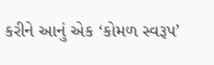કરીને આનું એક ‘કોમળ સ્વરૂપ’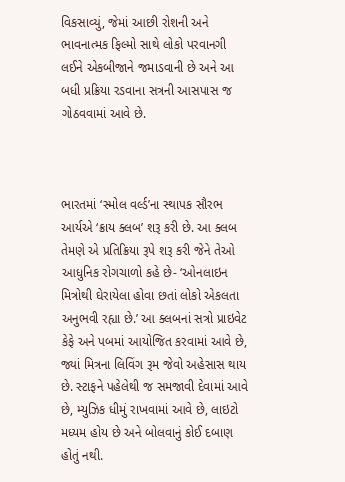વિકસાવ્યું, જેમાં આછી રોશની અને ભાવનાત્મક ફિલ્મો સાથે લોકો પરવાનગી લઈને એકબીજાને જમાડવાની છે અને આ બધી પ્રક્રિયા રડવાના સત્રની આસપાસ જ ગોઠવવામાં આવે છે.



ભારતમાં ‘સ્મોલ વર્લ્ડ’ના સ્થાપક સૌરભ આર્યએ ‘ક્રાય ક્લબ’ શરૂ કરી છે. આ ક્લબ તેમણે એ પ્રતિક્રિયા રૂપે શરૂ કરી જેને તેઓ આધુનિક રોગચાળો કહે છે- ‘ઓનલાઇન મિત્રોથી ઘેરાયેલા હોવા છતાં લોકો એકલતા અનુભવી રહ્યા છે.’ આ ક્લબનાં સત્રો પ્રાઇવેટ કેફે અને પબમાં આયોજિત કરવામાં આવે છે, જ્યાં મિત્રના લિવિંગ રૂમ જેવો અહેસાસ થાય છે. સ્ટાફને પહેલેથી જ સમજાવી દેવામાં આવે છે, મ્યુઝિક ધીમું રાખવામાં આવે છે, લાઇટો મધ્યમ હોય છે અને બોલવાનું કોઈ દબાણ હોતું નથી.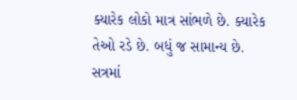ક્યારેક લોકો માત્ર સાંભળે છે. ક્યારેક તેઓ રડે છે. બધું જ સામાન્ય છે. સત્રમાં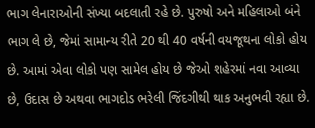ભાગ લેનારાઓની સંખ્યા બદલાતી રહે છે. પુરુષો અને મહિલાઓ બંને ભાગ લે છે, જેમાં સામાન્ય રીતે 20 થી 40 વર્ષની વયજૂથના લોકો હોય છે. આમાં એવા લોકો પણ સામેલ હોય છે જેઓ શહેરમાં નવા આવ્યા છે, ઉદાસ છે અથવા ભાગદોડ ભરેલી જિંદગીથી થાક અનુભવી રહ્યા છે.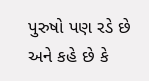પુરુષો પણ રડે છે અને કહે છે કે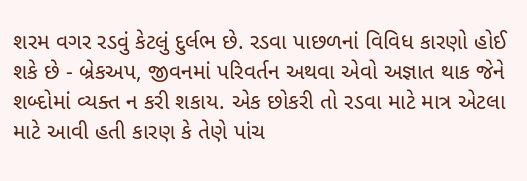શરમ વગર રડવું કેટલું દુર્લભ છે. રડવા પાછળનાં વિવિધ કારણો હોઈ શકે છે - બ્રેકઅપ, જીવનમાં પરિવર્તન અથવા એવો અજ્ઞાત થાક જેને શબ્દોમાં વ્યક્ત ન કરી શકાય. એક છોકરી તો રડવા માટે માત્ર એટલા માટે આવી હતી કારણ કે તેણે પાંચ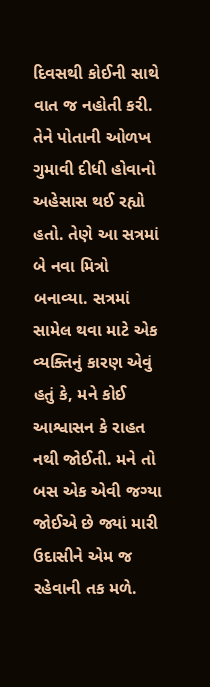દિવસથી કોઈની સાથે વાત જ નહોતી કરી. તેને પોતાની ઓળખ ગુમાવી દીધી હોવાનો અહેસાસ થઈ રહ્યો હતો. તેણે આ સત્રમાં બે નવા મિત્રો બનાવ્યા. સત્રમાં સામેલ થવા માટે એક વ્યક્તિનું કારણ એવું હતું કે, મને કોઈ આશ્વાસન કે રાહત નથી જોઈતી. મને તો બસ એક એવી જગ્યા જોઈએ છે જ્યાં મારી ઉદાસીને એમ જ રહેવાની તક મળે.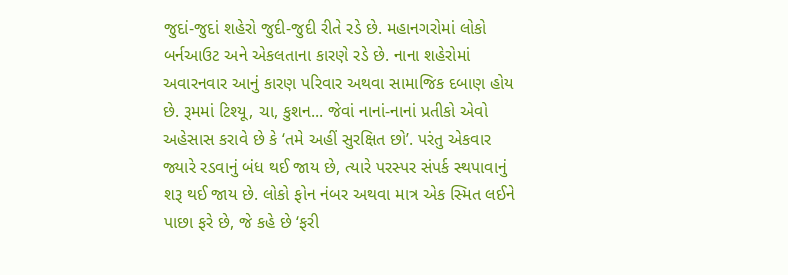જુદાં-જુદાં શહેરો જુદી-જુદી રીતે રડે છે. મહાનગરોમાં લોકો બર્નઆઉટ અને એકલતાના કારણે રડે છે. નાના શહેરોમાં અવારનવાર આનું કારણ પરિવાર અથવા સામાજિક દબાણ હોય છે. રૂમમાં ટિશ્યૂ, ચા, કુશન... જેવાં નાનાં-નાનાં પ્રતીકો એવો અહેસાસ કરાવે છે કે ‘તમે અહીં સુરક્ષિત છો’. પરંતુ એકવાર જ્યારે રડવાનું બંધ થઈ જાય છે, ત્યારે પરસ્પર સંપર્ક સ્થપાવાનું શરૂ થઈ જાય છે. લોકો ફોન નંબર અથવા માત્ર એક સ્મિત લઈને પાછા ફરે છે, જે કહે છે ‘ફરી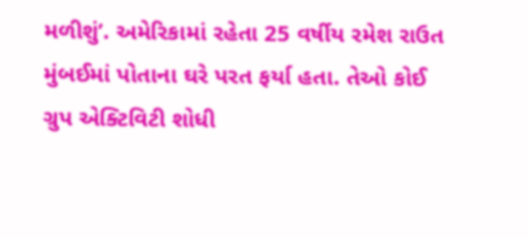મળીશું’. અમેરિકામાં રહેતા 25 વર્ષીય રમેશ રાઉત મુંબઈમાં પોતાના ઘરે પરત ફર્યા હતા. તેઓ કોઈ ગ્રુપ એક્ટિવિટી શોધી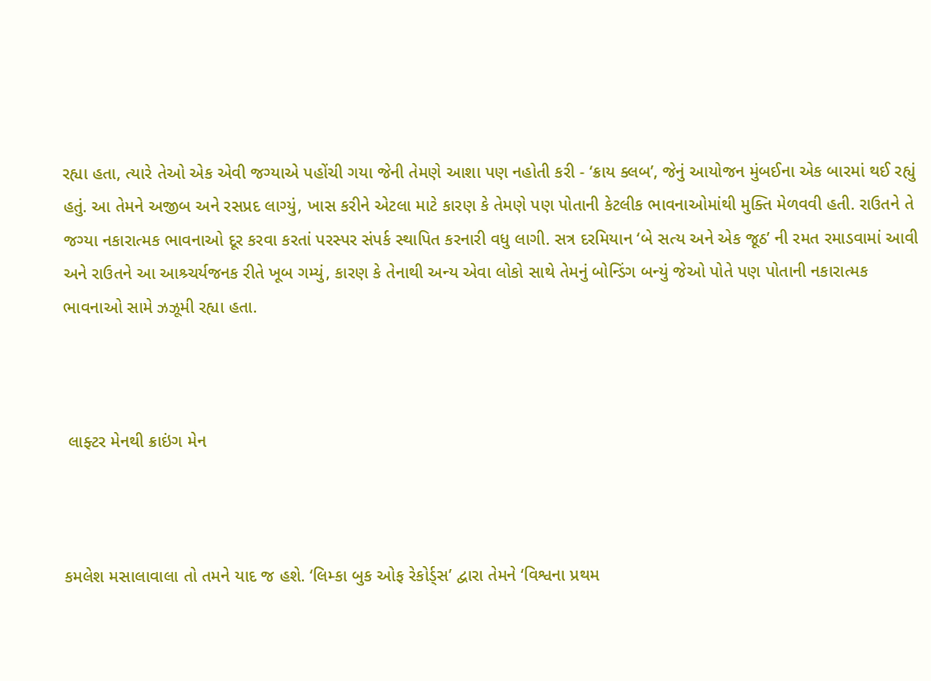રહ્યા હતા, ત્યારે તેઓ એક એવી જગ્યાએ પહોંચી ગયા જેની તેમણે આશા પણ નહોતી કરી - ‘ક્રાય ક્લબ’, જેનું આયોજન મુંબઈના એક બારમાં થઈ રહ્યું હતું. આ તેમને અજીબ અને રસપ્રદ લાગ્યું, ખાસ કરીને એટલા માટે કારણ કે તેમણે પણ પોતાની કેટલીક ભાવનાઓમાંથી મુક્તિ મેળવવી હતી. રાઉતને તે જગ્યા નકારાત્મક ભાવનાઓ દૂર કરવા કરતાં પરસ્પર સંપર્ક સ્થાપિત કરનારી વધુ લાગી. સત્ર દરમિયાન ‘બે સત્ય અને એક જૂઠ’ ની રમત રમાડવામાં આવી અને રાઉતને આ આશ્ર્ચર્યજનક રીતે ખૂબ ગમ્યું, કારણ કે તેનાથી અન્ય એવા લોકો સાથે તેમનું બોન્ડિંગ બન્યું જેઓ પોતે પણ પોતાની નકારાત્મક ભાવનાઓ સામે ઝઝૂમી રહ્યા હતા.



 લાફ્ટર મેનથી ક્રાઇંગ મેન



કમલેશ મસાલાવાલા તો તમને યાદ જ હશે. ‘લિમ્કા બુક ઓફ રેકોર્ડ્સ’ દ્વારા તેમને ‘વિશ્વના પ્રથમ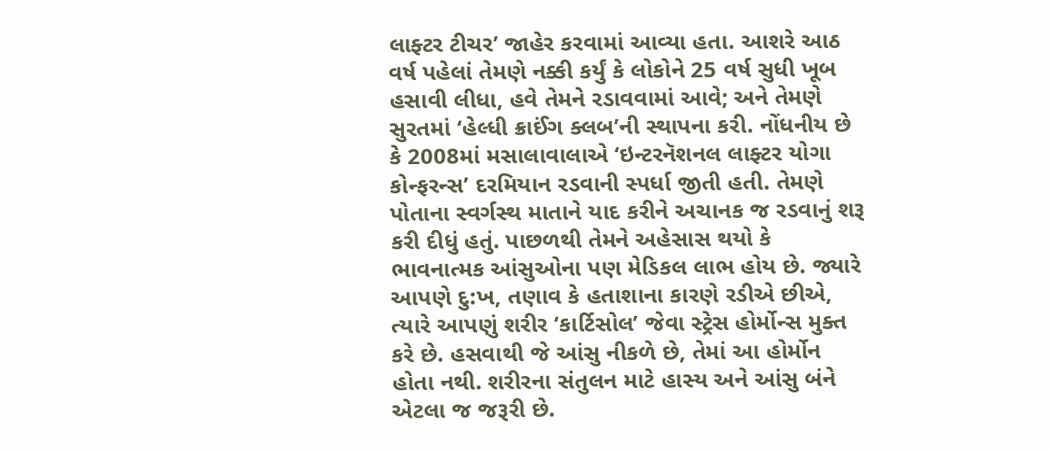લાફ્ટર ટીચર’ જાહેર કરવામાં આવ્યા હતા. આશરે આઠ વર્ષ પહેલાં તેમણે નક્કી કર્યું કે લોકોને 25 વર્ષ સુધી ખૂબ હસાવી લીધા, હવે તેમને રડાવવામાં આવે; અને તેમણે સુરતમાં ‘હેલ્ધી ક્રાઈંગ ક્લબ’ની સ્થાપના કરી. નોંધનીય છે કે 2008માં મસાલાવાલાએ ‘ઇન્ટરનૅશનલ લાફ્ટર યોગા કોન્ફરન્સ’ દરમિયાન રડવાની સ્પર્ધા જીતી હતી. તેમણે પોતાના સ્વર્ગસ્થ માતાને યાદ કરીને અચાનક જ રડવાનું શરૂ કરી દીધું હતું. પાછળથી તેમને અહેસાસ થયો કે ભાવનાત્મક આંસુઓના પણ મેડિકલ લાભ હોય છે. જ્યારે આપણે દુ:ખ, તણાવ કે હતાશાના કારણે રડીએ છીએ, ત્યારે આપણું શરીર ‘કાર્ટિસોલ’ જેવા સ્ટ્રેસ હોર્મોન્સ મુક્ત કરે છે. હસવાથી જે આંસુ નીકળે છે, તેમાં આ હોર્મોન હોતા નથી. શરીરના સંતુલન માટે હાસ્ય અને આંસુ બંને એટલા જ જરૂરી છે.